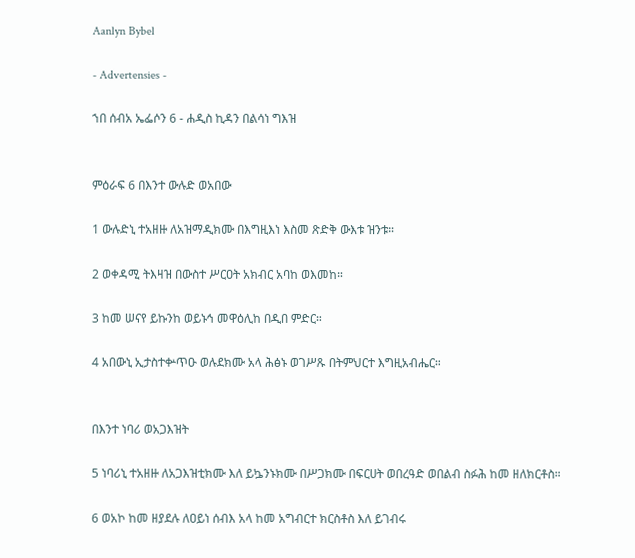Aanlyn Bybel

- Advertensies -

ኀበ ሰብአ ኤፌሶን 6 - ሐዲስ ኪዳን በልሳነ ግእዝ


ምዕራፍ 6 በእንተ ውሉድ ወአበው

1 ውሉድኒ ተአዘዙ ለአዝማዲክሙ በእግዚእነ እስመ ጽድቅ ውእቱ ዝንቱ።

2 ወቀዳሚ ትእዛዝ በውስተ ሥርዐት አክብር አባከ ወእመከ።

3 ከመ ሠናየ ይኩንከ ወይኑኅ መዋዕሊከ በዲበ ምድር።

4 አበውኒ ኢታስተቍጥዑ ወሉደክሙ አላ ሕፅኑ ወገሥጹ በትምህርተ እግዚአብሔር።


በእንተ ነባሪ ወአጋእዝት

5 ነባሪኒ ተአዘዙ ለአጋእዝቲክሙ እለ ይኴንኑክሙ በሥጋክሙ በፍርሀት ወበረዓድ ወበልብ ስፉሕ ከመ ዘለክርቶስ።

6 ወአኮ ከመ ዘያደሉ ለዐይነ ሰብእ አላ ከመ አግብርተ ክርስቶስ እለ ይገብሩ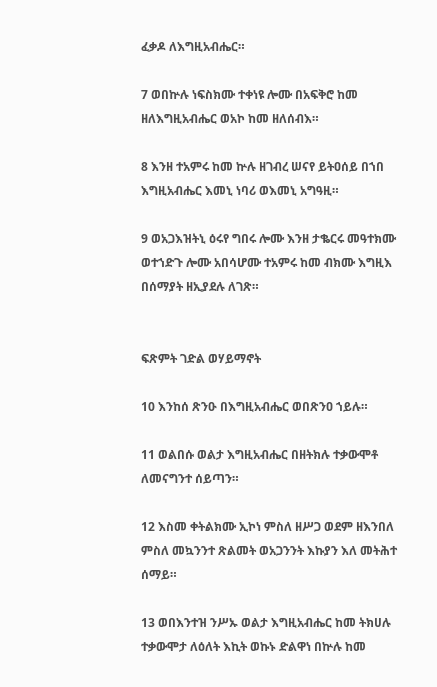ፈቃዶ ለእግዚአብሔር።

7 ወበኵሉ ነፍስክሙ ተቀነዩ ሎሙ በአፍቅሮ ከመ ዘለእግዚአብሔር ወአኮ ከመ ዘለሰብእ።

8 እንዘ ተአምሩ ከመ ኵሉ ዘገብረ ሠናየ ይትዐሰይ በኀበ እግዚአብሔር እመኒ ነባሪ ወእመኒ አግዓዚ።

9 ወአጋእዝትኒ ዕሩየ ግበሩ ሎሙ እንዘ ታቈርሩ መዓተክሙ ወተኀድጉ ሎሙ አበሳሆሙ ተአምሩ ከመ ብክሙ እግዚእ በሰማያት ዘኢያደሉ ለገጽ።


ፍጽምት ገድል ወሃይማኖት

10 እንከሰ ጽንዑ በእግዚአብሔር ወበጽንዐ ኀይሉ።

11 ወልበሱ ወልታ እግዚአብሔር በዘትክሉ ተቃውሞቶ ለመናግንተ ሰይጣን።

12 እስመ ቀትልክሙ ኢኮነ ምስለ ዘሥጋ ወደም ዘእንበለ ምስለ መኳንንተ ጽልመት ወአጋንንት እኩያን እለ መትሕተ ሰማይ።

13 ወበእንተዝ ንሥኡ ወልታ እግዚአብሔር ከመ ትክሀሉ ተቃውሞታ ለዕለት እኪት ወኩኑ ድልዋነ በኵሉ ከመ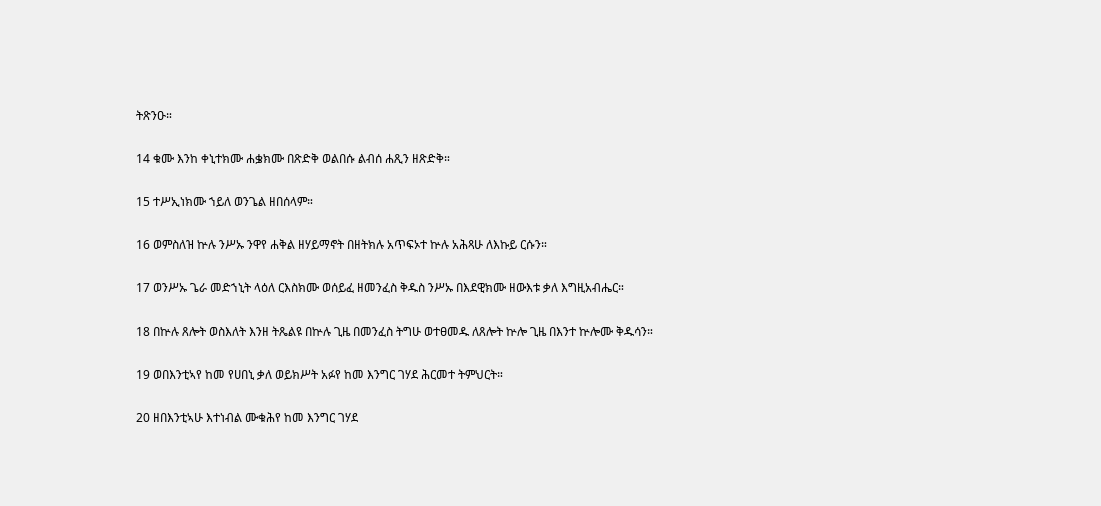ትጽንዑ።

14 ቁሙ እንከ ቀኒተክሙ ሐቌክሙ በጽድቅ ወልበሱ ልብሰ ሐጺን ዘጽድቅ።

15 ተሥኢነክሙ ኀይለ ወንጌል ዘበሰላም።

16 ወምስለዝ ኵሉ ንሥኡ ንዋየ ሐቅል ዘሃይማኖት በዘትክሉ አጥፍኦተ ኵሉ አሕጻሁ ለእኩይ ርሱን።

17 ወንሥኡ ጌራ መድኀኒት ላዕለ ርእስክሙ ወሰይፈ ዘመንፈስ ቅዱስ ንሥኡ በእደዊክሙ ዘውእቱ ቃለ እግዚአብሔር።

18 በኵሉ ጸሎት ወስእለት እንዘ ትጼልዩ በኵሉ ጊዜ በመንፈስ ትግሁ ወተፀመዱ ለጸሎት ኵሎ ጊዜ በእንተ ኵሎሙ ቅዱሳን።

19 ወበእንቲኣየ ከመ የሀበኒ ቃለ ወይክሥት አፉየ ከመ እንግር ገሃደ ሕርመተ ትምህርት።

20 ዘበእንቲኣሁ እተነብል ሙቁሕየ ከመ እንግር ገሃደ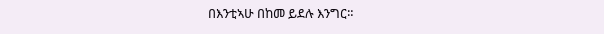በእንቲኣሁ በከመ ይደሉ እንግር።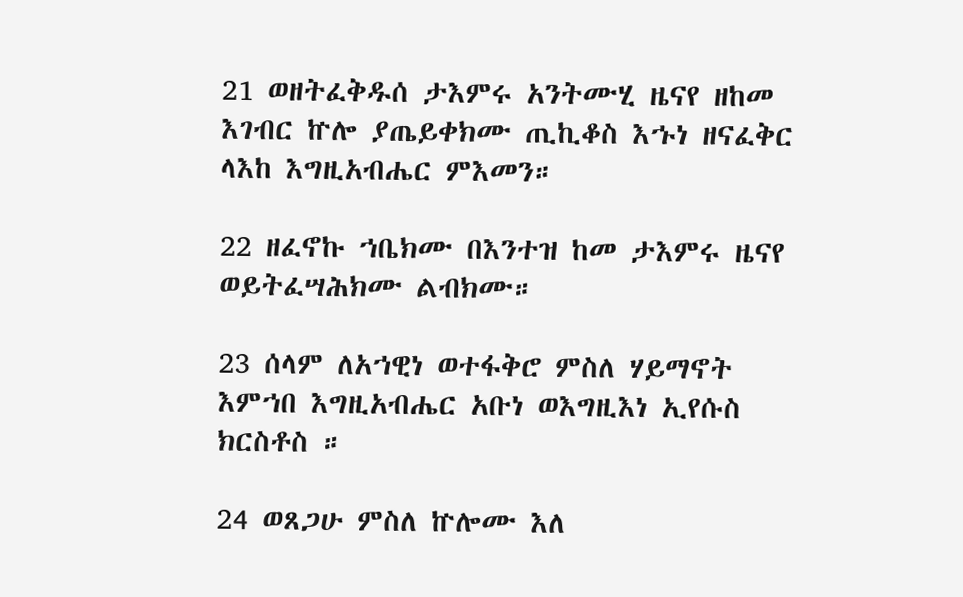21 ወዘትፈቅዱሰ ታእምሩ አንትሙሂ ዜናየ ዘከመ እገብር ኵሎ ያጤይቀክሙ ጢኪቆስ እኁነ ዘናፈቅር ላእከ እግዚአብሔር ምእመን።

22 ዘፈኖኩ ኀቤክሙ በእንተዝ ከመ ታእምሩ ዜናየ ወይትፈሣሕክሙ ልብክሙ።

23 ሰላም ለአኀዊነ ወተፋቅሮ ምስለ ሃይማኖት እምኀበ እግዚአብሔር አቡነ ወእግዚእነ ኢየሱስ ክርስቶስ ።

24 ወጸጋሁ ምስለ ኵሎሙ እለ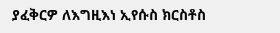ያፈቅርዎ ለእግዚእነ ኢየሱስ ክርስቶስ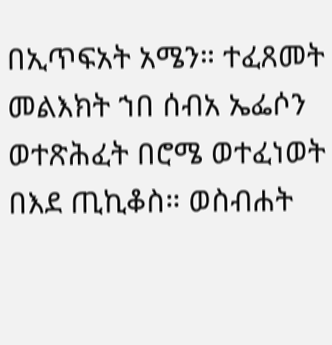በኢጥፍአት አሜን። ተፈጸመት መልእክት ኀበ ሰብአ ኤፌሶን ወተጽሕፈት በሮሜ ወተፈነወት በእደ ጢኪቆስ። ወስብሐት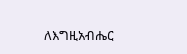ለእግዚአብሔር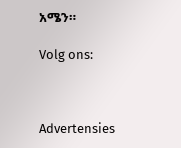አሜን።

Volg ons:



Advertensies